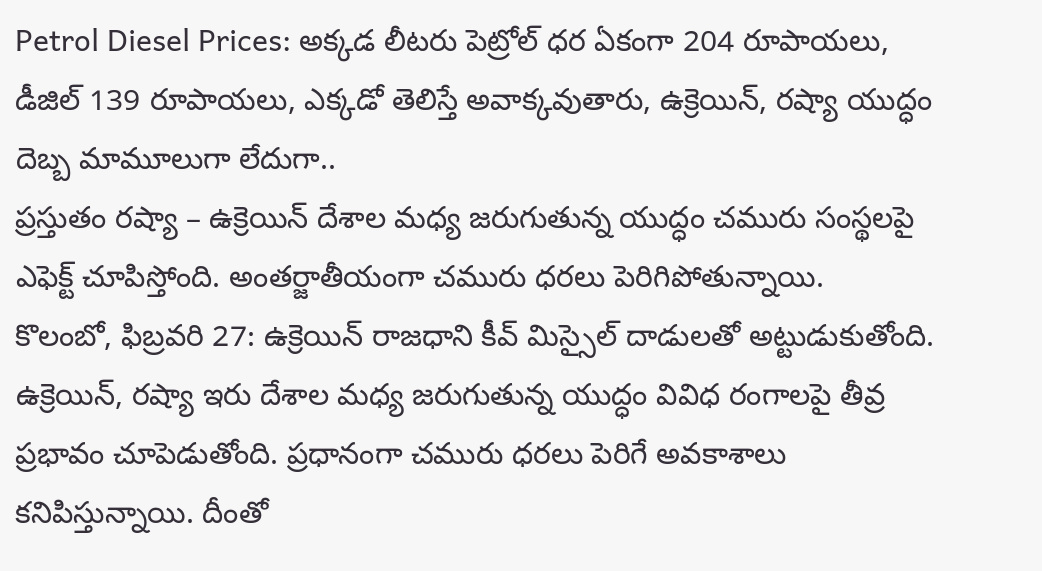Petrol Diesel Prices: అక్కడ లీటరు పెట్రోల్ ధర ఏకంగా 204 రూపాయలు, డీజిల్ 139 రూపాయలు, ఎక్కడో తెలిస్తే అవాక్కవుతారు, ఉక్రెయిన్, రష్యా యుద్ధం దెబ్బ మామూలుగా లేదుగా..
ప్రస్తుతం రష్యా – ఉక్రెయిన్ దేశాల మధ్య జరుగుతున్న యుద్ధం చమురు సంస్థలపై ఎఫెక్ట్ చూపిస్తోంది. అంతర్జాతీయంగా చమురు ధరలు పెరిగిపోతున్నాయి.
కొలంబో, ఫిబ్రవరి 27: ఉక్రెయిన్ రాజధాని కీవ్ మిస్సైల్ దాడులతో అట్టుడుకుతోంది. ఉక్రెయిన్, రష్యా ఇరు దేశాల మధ్య జరుగుతున్న యుద్ధం వివిధ రంగాలపై తీవ్ర ప్రభావం చూపెడుతోంది. ప్రధానంగా చమురు ధరలు పెరిగే అవకాశాలు కనిపిస్తున్నాయి. దీంతో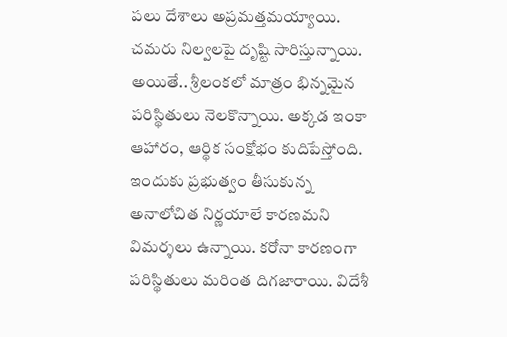పలు దేశాలు అప్రమత్తమయ్యాయి. చమరు నిల్వలపై దృష్టి సారిస్తున్నాయి. అయితే.. శ్రీలంకలో మాత్రం భిన్నమైన పరిస్థితులు నెలకొన్నాయి. అక్కడ ఇంకా ఆహారం, ఆర్థిక సంక్షోభం కుదిపేస్తోంది. ఇందుకు ప్రభుత్వం తీసుకున్న అనాలోచిత నిర్ణయాలే కారణమని విమర్శలు ఉన్నాయి. కరోనా కారణంగా పరిస్థితులు మరింత దిగజారాయి. విదేశీ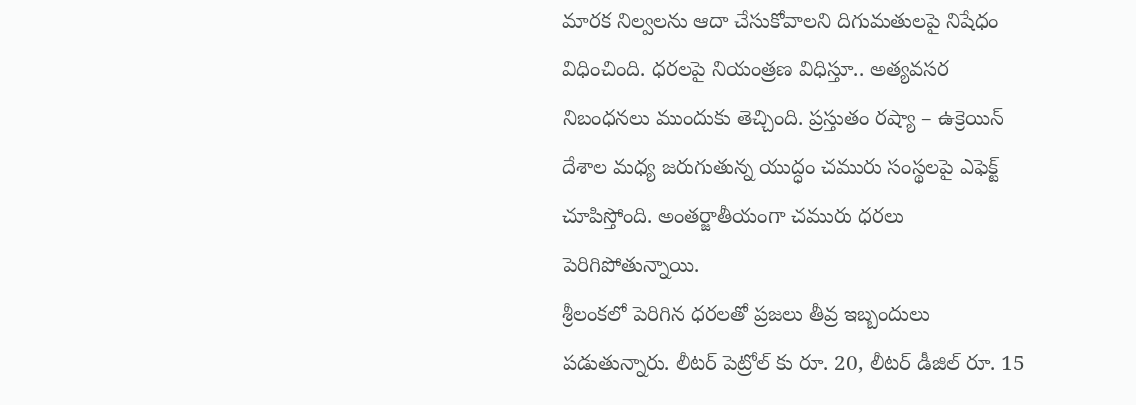మారక నిల్వలను ఆదా చేసుకోవాలని దిగుమతులపై నిషేధం విధించింది. ధరలపై నియంత్రణ విధిస్తూ.. అత్యవసర నిబంధనలు ముందుకు తెచ్చింది. ప్రస్తుతం రష్యా – ఉక్రెయిన్ దేశాల మధ్య జరుగుతున్న యుద్ధం చమురు సంస్థలపై ఎఫెక్ట్ చూపిస్తోంది. అంతర్జాతీయంగా చమురు ధరలు పెరిగిపోతున్నాయి.
శ్రీలంకలో పెరిగిన ధరలతో ప్రజలు తీవ్ర ఇబ్బందులు పడుతున్నారు. లీటర్ పెట్రోల్ కు రూ. 20, లీటర్ డీజిల్ రూ. 15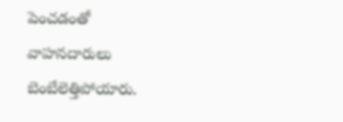పెంచడంతో వాహనదారులు బెంబేలెత్తిపోయారు.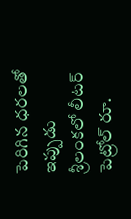పెరిగిన ధరలతో ఇప్పుడు శ్రీలంకలో లీటర్ పెట్రోల్ రూ.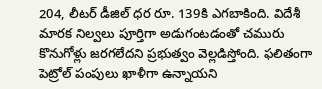204, లీటర్ డీజిల్ ధర రూ. 139కి ఎగబాకింది. విదేశీ మారక నిల్వలు పూర్తిగా అడుగంటడంతో చమురు కొనుగోళ్లు జరగలేదని ప్రభుత్వం వెల్లడిస్తోంది. ఫలితంగా పెట్రోల్ పంపులు ఖాళీగా ఉన్నాయని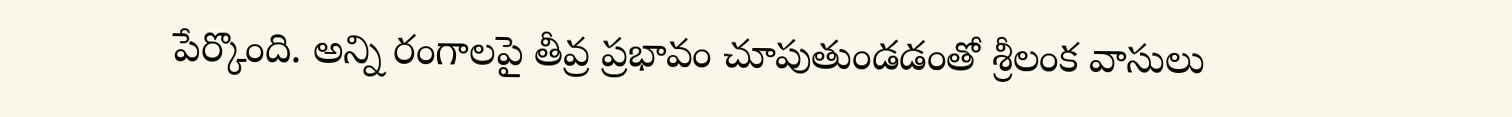పేర్కొంది. అన్ని రంగాలపై తీవ్ర ప్రభావం చూపుతుండడంతో శ్రీలంక వాసులు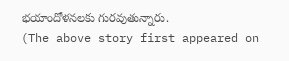భయాందోళనలకు గురవుతున్నారు.
(The above story first appeared on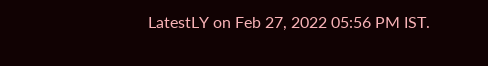LatestLY on Feb 27, 2022 05:56 PM IST.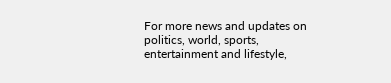For more news and updates on politics, world, sports, entertainment and lifestyle,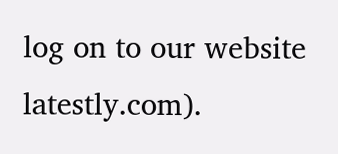log on to our website latestly.com).